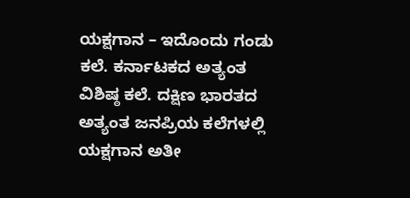ಯಕ್ಷಗಾನ – ಇದೊಂದು ಗಂಡು ಕಲೆ. ಕರ್ನಾಟಕದ ಅತ್ಯಂತ ವಿಶಿಷ್ಠ ಕಲೆ. ದಕ್ಷಿಣ ಭಾರತದ ಅತ್ಯಂತ ಜನಪ್ರಿಯ ಕಲೆಗಳಲ್ಲಿ ಯಕ್ಷಗಾನ ಅತೀ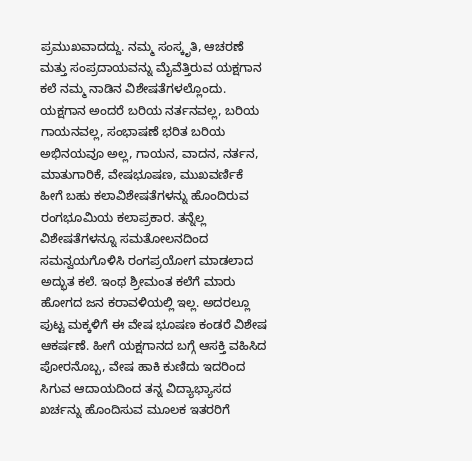ಪ್ರಮುಖವಾದದ್ದು. ನಮ್ಮ ಸಂಸ್ಕೃತಿ, ಆಚರಣೆ ಮತ್ತು ಸಂಪ್ರದಾಯವನ್ನು ಮೈವೆತ್ತಿರುವ ಯಕ್ಷಗಾನ ಕಲೆ ನಮ್ಮ ನಾಡಿನ ವಿಶೇಷತೆಗಳಲ್ಲೊಂದು. ಯಕ್ಷಗಾನ ಅಂದರೆ ಬರಿಯ ನರ್ತನವಲ್ಲ, ಬರಿಯ ಗಾಯನವಲ್ಲ, ಸಂಭಾಷಣೆ ಭರಿತ ಬರಿಯ ಅಭಿನಯವೂ ಅಲ್ಲ, ಗಾಯನ, ವಾದನ, ನರ್ತನ, ಮಾತುಗಾರಿಕೆ, ವೇಷಭೂಷಣ, ಮುಖವರ್ಣಿಕೆ ಹೀಗೆ ಬಹು ಕಲಾವಿಶೇಷತೆಗಳನ್ನು ಹೊಂದಿರುವ ರಂಗಭೂಮಿಯ ಕಲಾಪ್ರಕಾರ. ತನ್ನೆಲ್ಲ ವಿಶೇಷತೆಗಳನ್ನೂ ಸಮತೋಲನದಿಂದ ಸಮನ್ವಯಗೊಳಿಸಿ ರಂಗಪ್ರಯೋಗ ಮಾಡಲಾದ ಅದ್ಭುತ ಕಲೆ. ಇಂಥ ಶ್ರೀಮಂತ ಕಲೆಗೆ ಮಾರು ಹೋಗದ ಜನ ಕರಾವಳಿಯಲ್ಲಿ ಇಲ್ಲ. ಅದರಲ್ಲೂ ಪುಟ್ಟ ಮಕ್ಕಳಿಗೆ ಈ ವೇಷ ಭೂಷಣ ಕಂಡರೆ ವಿಶೇಷ ಆಕರ್ಷಣೆ. ಹೀಗೆ ಯಕ್ಷಗಾನದ ಬಗ್ಗೆ ಆಸಕ್ತಿ ವಹಿಸಿದ ಪೋರನೊಬ್ಬ, ವೇಷ ಹಾಕಿ ಕುಣಿದು ಇದರಿಂದ ಸಿಗುವ ಆದಾಯದಿಂದ ತನ್ನ ವಿದ್ಯಾಭ್ಯಾಸದ ಖರ್ಚನ್ನು ಹೊಂದಿಸುವ ಮೂಲಕ ಇತರರಿಗೆ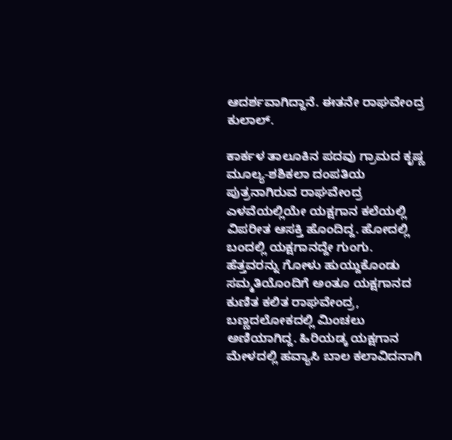ಆದರ್ಶವಾಗಿದ್ದಾನೆ. ಈತನೇ ರಾಘವೇಂದ್ರ ಕುಲಾಲ್.

ಕಾರ್ಕಳ ತಾಲೂಕಿನ ಪದವು ಗ್ರಾಮದ ಕೃಷ್ಣ ಮೂಲ್ಯ-ಶಶಿಕಲಾ ದಂಪತಿಯ ಪುತ್ರನಾಗಿರುವ ರಾಘವೇಂದ್ರ ಎಳವೆಯಲ್ಲಿಯೇ ಯಕ್ಷಗಾನ ಕಲೆಯಲ್ಲಿ ವಿಪರೀತ ಆಸಕ್ತಿ ಹೊಂದಿದ್ದ. ಹೋದಲ್ಲಿ ಬಂದಲ್ಲಿ ಯಕ್ಷಗಾನದ್ದೇ ಗುಂಗು. ಹೆತ್ತವರನ್ನು ಗೋಳು ಹುಯ್ದುಕೊಂಡು ಸಮ್ಮತಿಯೊಂದಿಗೆ ಅಂತೂ ಯಕ್ಷಗಾನದ ಕುಣಿತ ಕಲಿತ ರಾಘವೇಂದ್ರ, ಬಣ್ಣದಲೋಕದಲ್ಲಿ ಮಿಂಚಲು ಅಣಿಯಾಗಿದ್ದ. ಹಿರಿಯಡ್ಕ ಯಕ್ಷಗಾನ ಮೇಳದಲ್ಲಿ ಹವ್ಯಾಸಿ ಬಾಲ ಕಲಾವಿದನಾಗಿ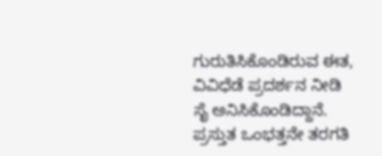ಗುರುತಿಸಿಕೊಂಡಿರುವ ಈತ, ವಿವಿಧೆಡೆ ಪ್ರದರ್ಶನ ನೀಡಿ ಸೈ ಅನಿಸಿಕೊಂಡಿದ್ದಾನೆ. ಪ್ರಸ್ತುತ ಒಂಭತ್ತನೇ ತರಗತಿ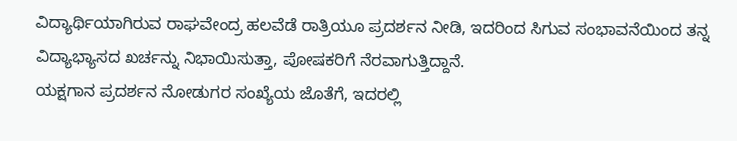ವಿದ್ಯಾರ್ಥಿಯಾಗಿರುವ ರಾಘವೇಂದ್ರ ಹಲವೆಡೆ ರಾತ್ರಿಯೂ ಪ್ರದರ್ಶನ ನೀಡಿ, ಇದರಿಂದ ಸಿಗುವ ಸಂಭಾವನೆಯಿಂದ ತನ್ನ ವಿದ್ಯಾಭ್ಯಾಸದ ಖರ್ಚನ್ನು ನಿಭಾಯಿಸುತ್ತಾ, ಪೋಷಕರಿಗೆ ನೆರವಾಗುತ್ತಿದ್ದಾನೆ.
ಯಕ್ಷಗಾನ ಪ್ರದರ್ಶನ ನೋಡುಗರ ಸಂಖ್ಯೆಯ ಜೊತೆಗೆ, ಇದರಲ್ಲಿ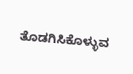ತೊಡಗಿಸಿಕೊಳ್ಳುವ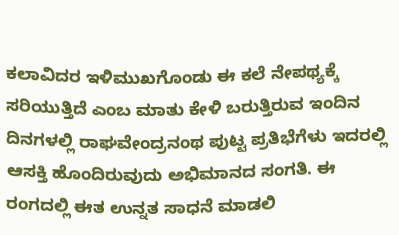ಕಲಾವಿದರ ಇಳಿಮುಖಗೊಂಡು ಈ ಕಲೆ ನೇಪಥ್ಯಕ್ಕೆ ಸರಿಯುತ್ತಿದೆ ಎಂಬ ಮಾತು ಕೇಳಿ ಬರುತ್ತಿರುವ ಇಂದಿನ ದಿನಗಳಲ್ಲಿ ರಾಘವೇಂದ್ರನಂಥ ಪುಟ್ಟ ಪ್ರತಿಭೆಗೆಳು ಇದರಲ್ಲಿ ಆಸಕ್ತಿ ಹೊಂದಿರುವುದು ಅಭಿಮಾನದ ಸಂಗತಿ. ಈ ರಂಗದಲ್ಲಿ ಈತ ಉನ್ನತ ಸಾಧನೆ ಮಾಡಲಿ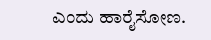ಎಂದು ಹಾರೈಸೋಣ.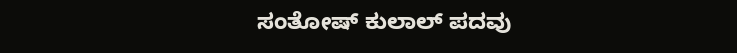ಸಂತೋಷ್ ಕುಲಾಲ್ ಪದವು